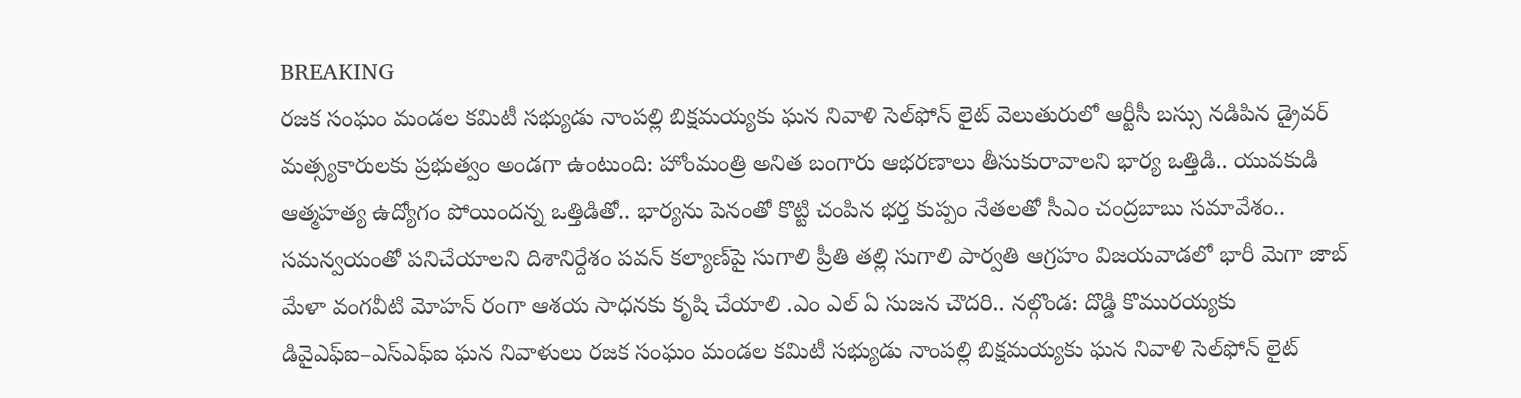BREAKING
రజక సంఘం మండల కమిటీ సభ్యుడు నాంపల్లి బిక్షమయ్యకు ఘన నివాళి సెల్‌ఫోన్ లైట్ వెలుతురులో ఆర్టీసీ బస్సు నడిపిన డ్రైవర్ మత్స్యకారులకు ప్రభుత్వం అండగా ఉంటుంది: హోంమంత్రి అనిత బంగారు ఆభరణాలు తీసుకురావాలని భార్య ఒత్తిడి.. యువకుడి ఆత్మహత్య ఉద్యోగం పోయిందన్న ఒత్తిడితో.. భార్యను పెనంతో కొట్టి చంపిన భర్త కుప్పం నేతలతో సీఎం చంద్రబాబు సమావేశం.. సమన్వయంతో పనిచేయాలని దిశానిర్దేశం పవన్ కల్యాణ్‌పై సుగాలి ప్రీతి తల్లి సుగాలి పార్వతి ఆగ్రహం విజయవాడలో భారీ మెగా జాబ్ మేళా వంగవీటి మోహన్ రంగా ఆశయ సాధనకు కృషి చేయాలి .ఎం ఎల్ ఏ సుజన చౌదరి.. నల్గొండ: దొడ్డి కొమురయ్యకు డివైఎఫ్ఐ–ఎస్ఎఫ్ఐ ఘన నివాళులు రజక సంఘం మండల కమిటీ సభ్యుడు నాంపల్లి బిక్షమయ్యకు ఘన నివాళి సెల్‌ఫోన్ లైట్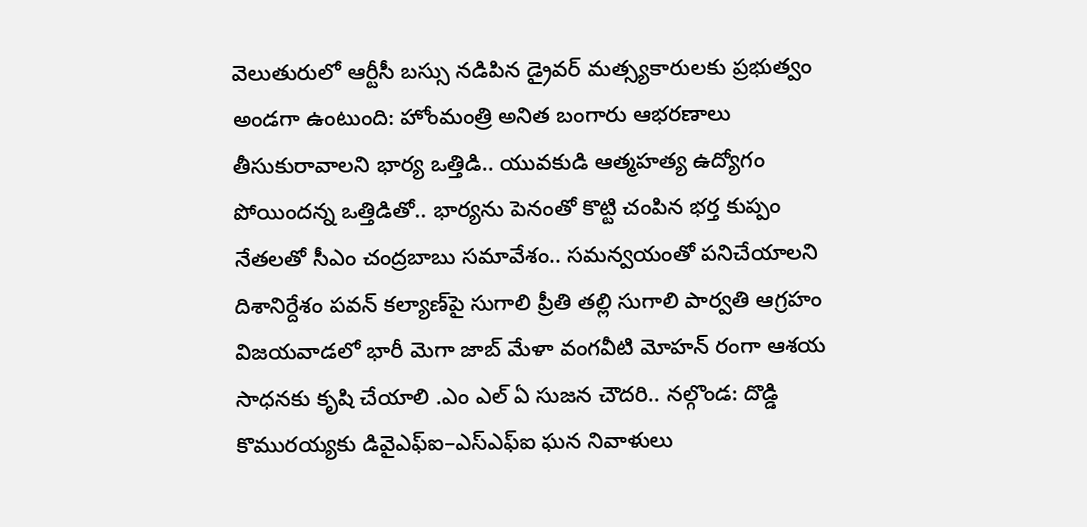వెలుతురులో ఆర్టీసీ బస్సు నడిపిన డ్రైవర్ మత్స్యకారులకు ప్రభుత్వం అండగా ఉంటుంది: హోంమంత్రి అనిత బంగారు ఆభరణాలు తీసుకురావాలని భార్య ఒత్తిడి.. యువకుడి ఆత్మహత్య ఉద్యోగం పోయిందన్న ఒత్తిడితో.. భార్యను పెనంతో కొట్టి చంపిన భర్త కుప్పం నేతలతో సీఎం చంద్రబాబు సమావేశం.. సమన్వయంతో పనిచేయాలని దిశానిర్దేశం పవన్ కల్యాణ్‌పై సుగాలి ప్రీతి తల్లి సుగాలి పార్వతి ఆగ్రహం విజయవాడలో భారీ మెగా జాబ్ మేళా వంగవీటి మోహన్ రంగా ఆశయ సాధనకు కృషి చేయాలి .ఎం ఎల్ ఏ సుజన చౌదరి.. నల్గొండ: దొడ్డి కొమురయ్యకు డివైఎఫ్ఐ–ఎస్ఎఫ్ఐ ఘన నివాళులు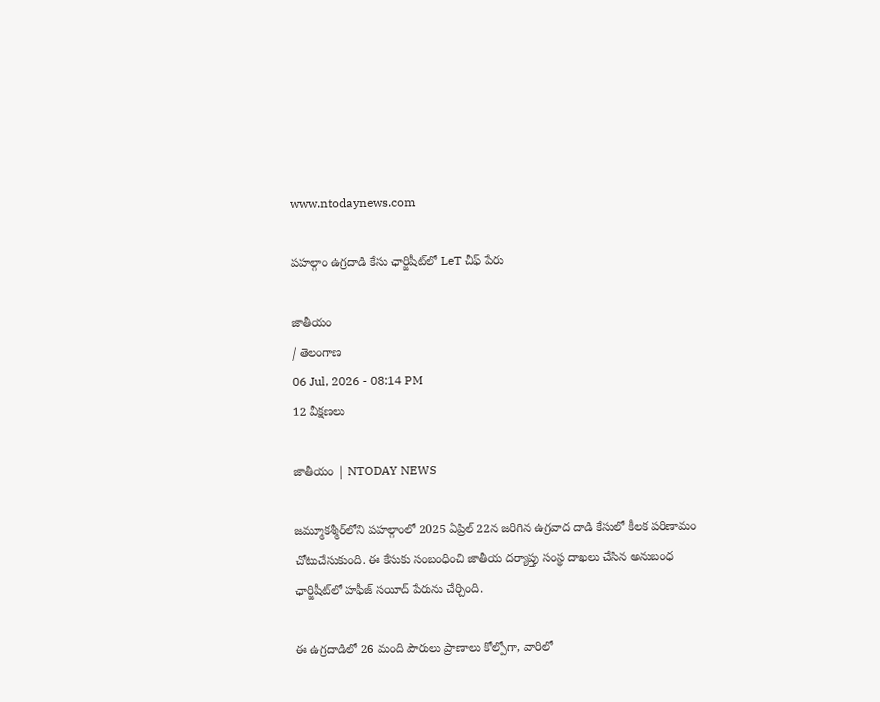www.ntodaynews.com

పహల్గాం ఉగ్రదాడి కేసు ఛార్జిషీట్‌లో LeT చీఫ్‌ పేరు

జాతీయం
/ తెలంగాణ
06 Jul, 2026 - 08:14 PM
12 వీక్షణలు

జాతీయం | NTODAY NEWS

జమ్మూకశ్మీర్‌లోని పహల్గాంలో 2025 ఏప్రిల్ 22న జరిగిన ఉగ్రవాద దాడి కేసులో కీలక పరిణామం చోటుచేసుకుంది. ఈ కేసుకు సంబంధించి జాతీయ దర్యాప్తు సంస్థ దాఖలు చేసిన అనుబంధ ఛార్జిషీట్‌లో హఫీజ్ సయీద్ పేరును చేర్చింది.

ఈ ఉగ్రదాడిలో 26 మంది పౌరులు ప్రాణాలు కోల్పోగా, వారిలో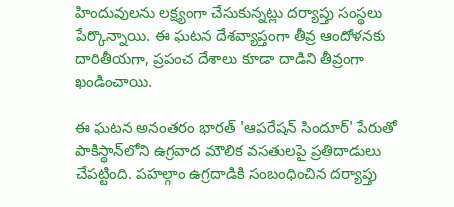హిందువులను లక్ష్యంగా చేసుకున్నట్లు దర్యాప్తు సంస్థలు పేర్కొన్నాయి. ఈ ఘటన దేశవ్యాప్తంగా తీవ్ర ఆందోళనకు దారితీయగా, ప్రపంచ దేశాలు కూడా దాడిని తీవ్రంగా ఖండించాయి.

ఈ ఘటన అనంతరం భారత్ 'ఆపరేషన్ సిందూర్' పేరుతో పాకిస్థాన్‌లోని ఉగ్రవాద మౌలిక వసతులపై ప్రతిదాడులు చేపట్టింది. పహల్గాం ఉగ్రదాడికి సంబంధించిన దర్యాప్తు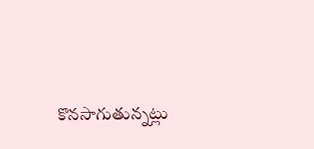కొనసాగుతున్నట్లు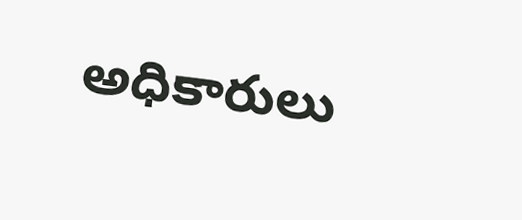అధికారులు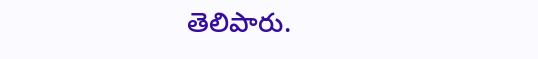తెలిపారు.